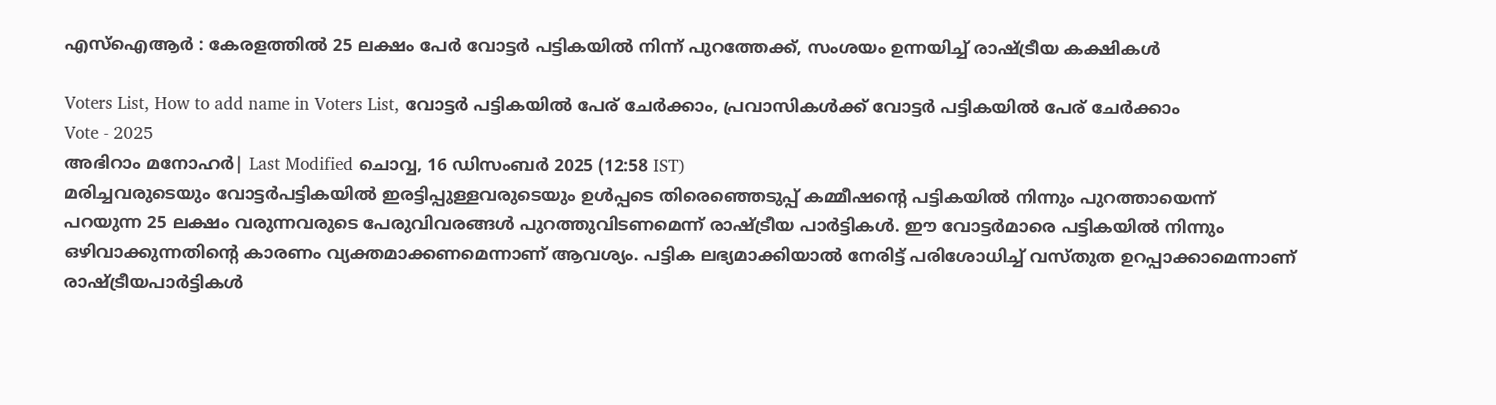എസ്ഐആർ : കേരളത്തിൽ 25 ലക്ഷം പേർ വോട്ടർ പട്ടികയിൽ നിന്ന് പുറത്തേക്ക്, സംശയം ഉന്നയിച്ച് രാഷ്ട്രീയ കക്ഷികൾ

Voters List, How to add name in Voters List, വോട്ടര്‍ പട്ടികയില്‍ പേര് ചേര്‍ക്കാം, പ്രവാസികള്‍ക്ക് വോട്ടര്‍ പട്ടികയില്‍ പേര് ചേര്‍ക്കാം
Vote - 2025
അഭിറാം മനോഹർ| Last Modified ചൊവ്വ, 16 ഡിസം‌ബര്‍ 2025 (12:58 IST)
മരിച്ചവരുടെയും വോട്ടര്‍പട്ടികയില്‍ ഇരട്ടിപ്പുള്ളവരുടെയും ഉള്‍പ്പടെ തിരെഞ്ഞെടുപ്പ് കമ്മീഷന്റെ പട്ടികയില്‍ നിന്നും പുറത്തായെന്ന് പറയുന്ന 25 ലക്ഷം വരുന്നവരുടെ പേരുവിവരങ്ങള്‍ പുറത്തുവിടണമെന്ന് രാഷ്ട്രീയ പാര്‍ട്ടികള്‍. ഈ വോട്ടര്‍മാരെ പട്ടികയില്‍ നിന്നും ഒഴിവാക്കുന്നതിന്റെ കാരണം വ്യക്തമാക്കണമെന്നാണ് ആവശ്യം. പട്ടിക ലഭ്യമാക്കിയാല്‍ നേരിട്ട് പരിശോധിച്ച് വസ്തുത ഉറപ്പാക്കാമെന്നാണ് രാഷ്ട്രീയപാര്‍ട്ടികള്‍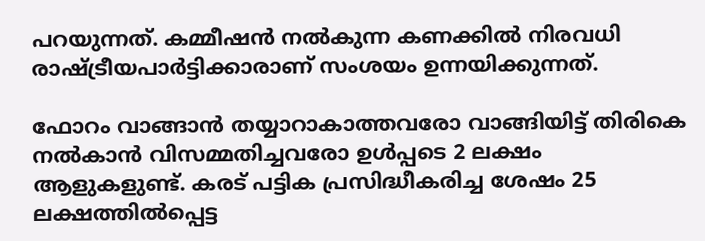പറയുന്നത്. കമ്മീഷന്‍ നല്‍കുന്ന കണക്കില്‍ നിരവധി രാഷ്ട്രീയപാര്‍ട്ടിക്കാരാണ് സംശയം ഉന്നയിക്കുന്നത്.

ഫോറം വാങ്ങാന്‍ തയ്യാറാകാത്തവരോ വാങ്ങിയിട്ട് തിരികെ നല്‍കാന്‍ വിസമ്മതിച്ചവരോ ഉള്‍പ്പടെ 2 ലക്ഷം ആളുകളുണ്ട്. കരട് പട്ടിക പ്രസിദ്ധീകരിച്ച ശേഷം 25 ലക്ഷത്തില്‍പ്പെട്ട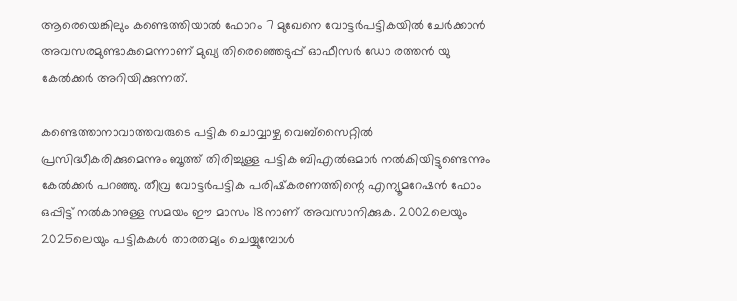ആരെയെങ്കിലും കണ്ടെത്തിയാല്‍ ഫോറം 7 മുഖേനെ വോട്ടര്‍പട്ടികയില്‍ ചേര്‍ക്കാന്‍ അവസരമുണ്ടാകുമെന്നാണ് മുഖ്യ തിരെഞ്ഞെടുപ്പ് ഓഫീസര്‍ ഡോ രത്തന്‍ യു കേല്‍ക്കര്‍ അറിയിക്കുന്നത്.

കണ്ടെത്താനാവാത്തവരുടെ പട്ടിക ചൊവ്വാഴ്ച വെബ്‌സൈറ്റില്‍ പ്രസിദ്ധീകരിക്കുമെന്നും ബൂത്ത് തിരിച്ചുള്ള പട്ടിക ബിഎല്‍ഒമാര്‍ നല്‍കിയിട്ടുണ്ടെന്നും കേല്‍ക്കര്‍ പറഞ്ഞു. തീവ്ര വോട്ടര്‍പട്ടിക പരിഷ്‌കരണത്തിന്റെ എന്യൂമറേഷന്‍ ഫോം ഒപ്പിട്ട് നല്‍കാനുള്ള സമയം ഈ മാസം 18നാണ് അവസാനിക്കുക. 2002ലെയും 2025ലെയും പട്ടികകള്‍ താരതമ്യം ചെയ്യുമ്പോള്‍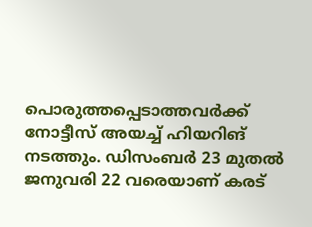പൊരുത്തപ്പെടാത്തവര്‍ക്ക് നോട്ടീസ് അയച്ച് ഹിയറിങ് നടത്തും. ഡിസംബര്‍ 23 മുതല്‍ ജനുവരി 22 വരെയാണ് കരട്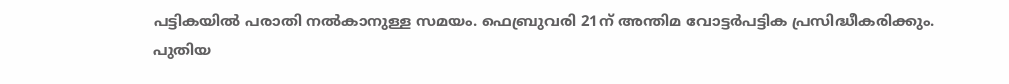പട്ടികയില്‍ പരാതി നല്‍കാനുള്ള സമയം. ഫെബ്രുവരി 21ന് അന്തിമ വോട്ടര്‍പട്ടിക പ്രസിദ്ധീകരിക്കും. പുതിയ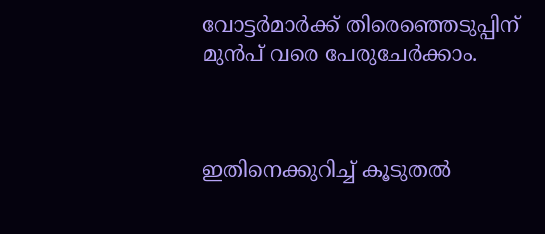വോട്ടര്‍മാര്‍ക്ക് തിരെഞ്ഞെടുപ്പിന് മുന്‍പ് വരെ പേരുചേര്‍ക്കാം.



ഇതിനെക്കുറിച്ച് കൂടുതല്‍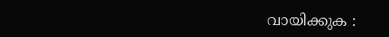വായിക്കുക :